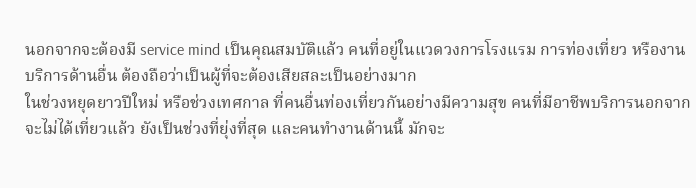นอกจากจะต้องมี service mind เป็นคุณสมบัติแล้ว คนที่อยู่ในแวดวงการโรงแรม การท่องเที่ยว หรืองานบริการด้านอื่น ต้องถือว่าเป็นผู้ที่จะต้องเสียสละเป็นอย่างมาก
ในช่วงหยุดยาวปีใหม่ หรือช่วงเทศกาล ที่คนอื่นท่องเที่ยวกันอย่างมีความสุข คนที่มีอาชีพบริการนอกจากจะไม่ได้เที่ยวแล้ว ยังเป็นช่วงที่ยุ่งที่สุด และคนทำงานด้านนี้ มักจะ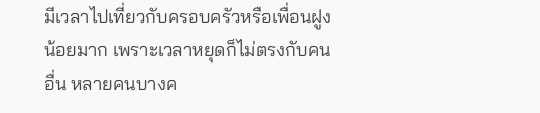มีเวลาไปเที่ยวกับครอบครัวหรือเพื่อนฝูงน้อยมาก เพราะเวลาหยุดก็ไม่ตรงกับคนอื่น หลายคนบางค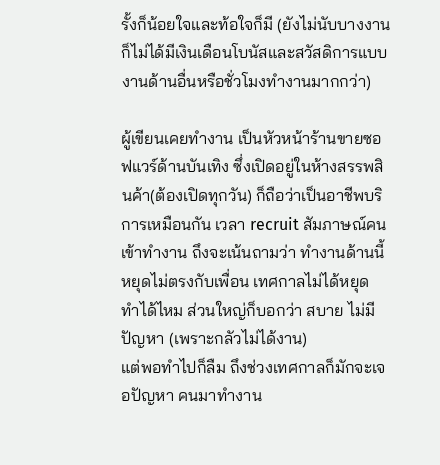รั้งก็น้อยใจและท้อใจก็มี (ยังไม่นับบางงานก็ไม่ได้มีเงินเดือนโบนัสและสวัสดิการแบบงานด้านอื่นหรือชั่วโมงทำงานมากกว่า)

ผู้เขียนเคยทำงาน เป็นหัวหน้าร้านขายซอฟแวร์ด้านบันเทิง ซึ่งเปิดอยู่ในห้างสรรพสินค้า(ต้องเปิดทุกวัน) ก็ถือว่าเป็นอาชีพบริการเหมือนกัน เวลา recruit สัมภาษณ์คนเข้าทำงาน ถึงจะเน้นถามว่า ทำงานด้านนี้หยุดไม่ตรงกับเพื่อน เทศกาลไม่ได้หยุด ทำได้ไหม ส่วนใหญ่ก็บอกว่า สบาย ไม่มีปัญหา (เพราะกลัวไม่ได้งาน)
แต่พอทำไปก็ลืม ถึงช่วงเทศกาลก็มักจะเจอปัญหา คนมาทำงาน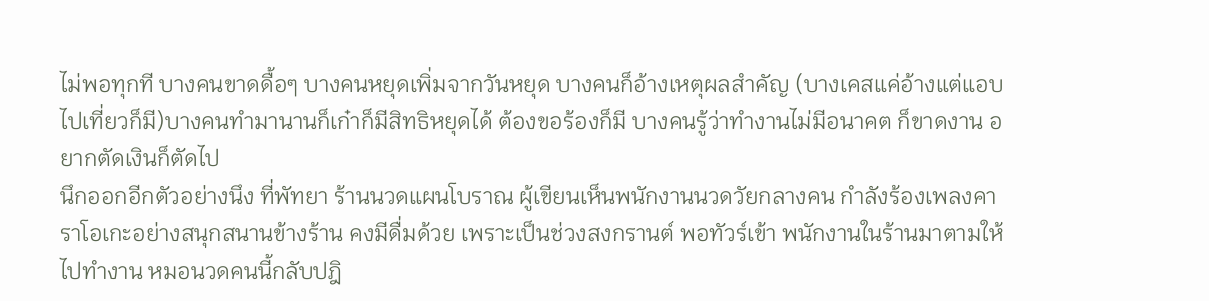ไม่พอทุกที บางคนขาดดื้อๆ บางคนหยุดเพิ่มจากวันหยุด บางคนก็อ้างเหตุผลสำคัญ (บางเคสแค่อ้างแต่แอบไปเที่ยวก็มี)บางคนทำมานานก็เก๋าก็มีสิทธิหยุดได้ ต้องขอร้องก็มี บางคนรู้ว่าทำงานไม่มีอนาคต ก็ขาดงาน อยากตัดเงินก็ตัดไป
นึกออกอีกตัวอย่างนึง ที่พัทยา ร้านนวดแผนโบราณ ผู้เขียนเห็นพนักงานนวดวัยกลางคน กำลังร้องเพลงคาราโอเกะอย่างสนุกสนานข้างร้าน คงมีดื่มด้วย เพราะเป็นช่วงสงกรานต์ พอทัวร์เข้า พนักงานในร้านมาตามให้ไปทำงาน หมอนวดคนนี้กลับปฎิ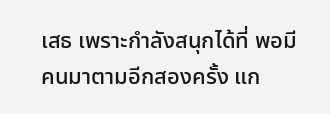เสธ เพราะกำลังสนุกได้ที่ พอมีคนมาตามอีกสองครั้ง แก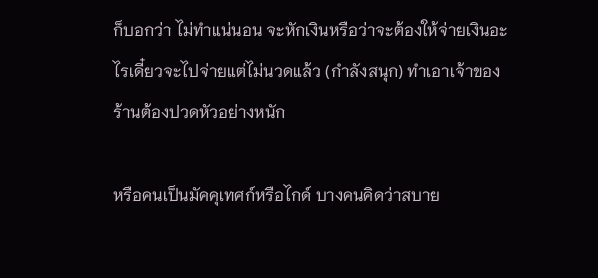ก็บอกว่า ไม่ทำแน่นอน จะหักเงินหรือว่าจะต้องให้จ่ายเงินอะไรเดี๋ยวจะไปจ่ายแต่ไม่นวดแล้ว (กำลังสนุก) ทำเอาเจ้าของร้านต้องปวดหัวอย่างหนัก

หรือคนเป็นมัคคุเทศก์หรือไกด์ บางคนคิดว่าสบาย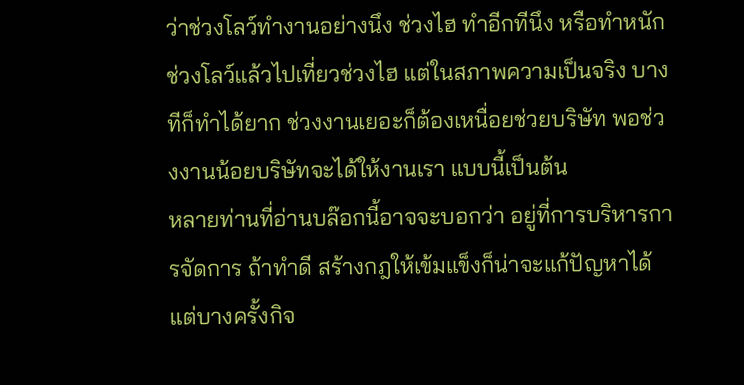ว่าช่วงโลว์ทำงานอย่างนึง ช่วงไฮ ทำอีกทีนึง หรือทำหนักช่วงโลว์แล้วไปเที่ยวช่วงไฮ แต่ในสภาพความเป็นจริง บางทีก็ทำได้ยาก ช่วงงานเยอะก็ต้องเหนื่อยช่วยบริษัท พอช่วงงานน้อยบริษัทจะได้ให้งานเรา แบบนี้เป็นต้น
หลายท่านที่อ่านบล๊อกนี้อาจจะบอกว่า อยู่ที่การบริหารการจัดการ ถ้าทำดี สร้างกฎให้เข้มแข็งก็น่าจะแก้ปัญหาได้ แต่บางครั้งกิจ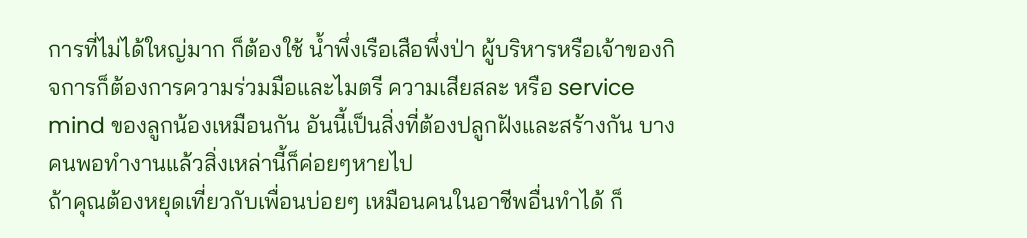การที่ไม่ได้ใหญ่มาก ก็ต้องใช้ น้ำพึ่งเรือเสือพึ่งป่า ผู้บริหารหรือเจ้าของกิจการก็ต้องการความร่วมมือและไมตรี ความเสียสละ หรือ service mind ของลูกน้องเหมือนกัน อันนี้เป็นสิ่งที่ต้องปลูกฝังและสร้างกัน บางคนพอทำงานแล้วสิ่งเหล่านี้ก็ค่อยๆหายไป
ถ้าคุณต้องหยุดเที่ยวกับเพื่อนบ่อยๆ เหมือนคนในอาชีพอื่นทำได้ ก็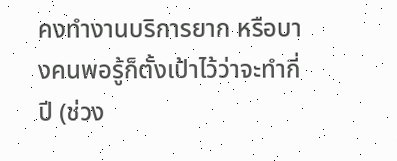คงทำงานบริการยาก หรือบางคนพอรู้ก็ตั้งเป้าไว้ว่าจะทำกี่ปี (ช่วง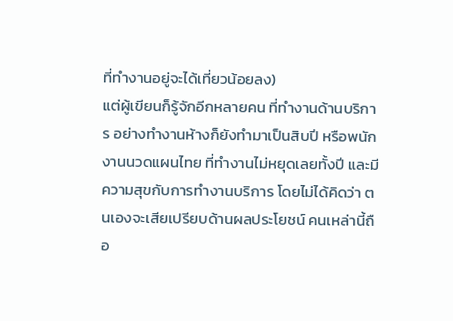ที่ทำงานอยู่จะได้เที่ยวน้อยลง)
แต่ผู้เขียนก็รู้จักอีกหลายคน ที่ทำงานด้านบริการ อย่างทำงานห้างก็ยังทำมาเป็นสิบปี หรือพนักงานนวดแผนไทย ที่ทำงานไม่หยุดเลยทั้งปี และมีความสุขกับการทำงานบริการ โดยไม่ได้คิดว่า ตนเองจะเสียเปรียบด้านผลประโยชน์ คนเหล่านี้ถือ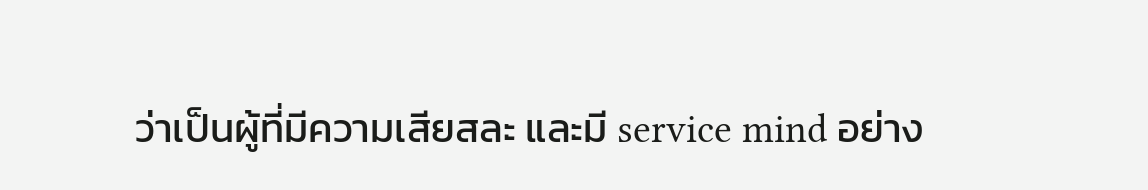ว่าเป็นผู้ที่มีความเสียสละ และมี service mind อย่าง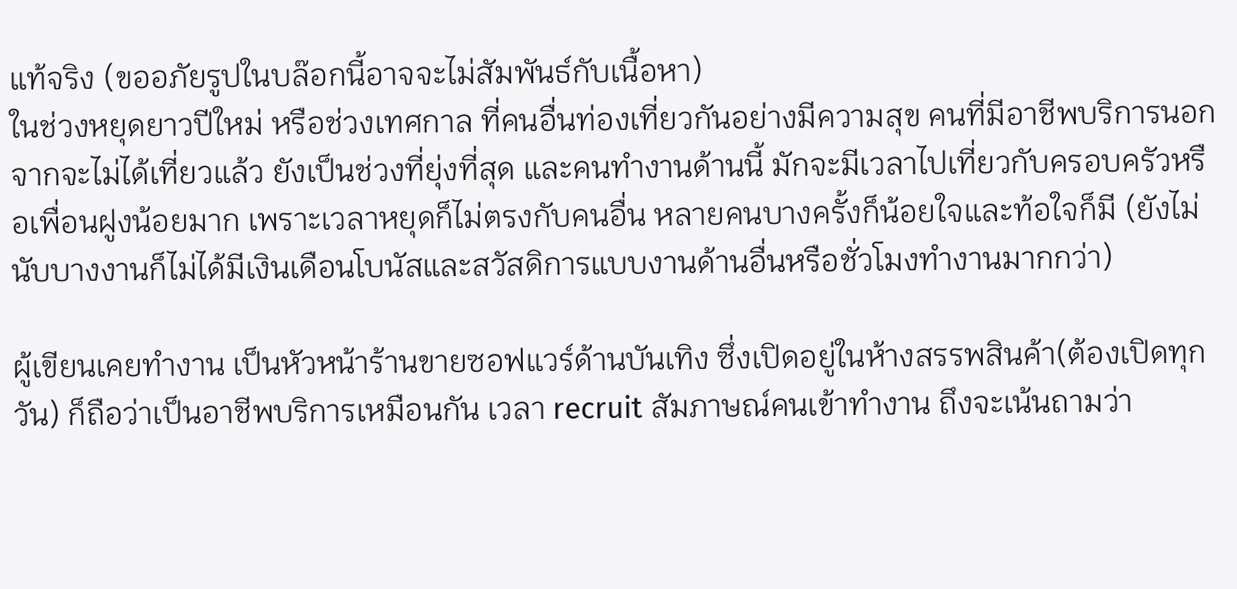แท้จริง (ขออภัยรูปในบล๊อกนี้อาจจะไม่สัมพันธ์กับเนื้อหา)
ในช่วงหยุดยาวปีใหม่ หรือช่วงเทศกาล ที่คนอื่นท่องเที่ยวกันอย่างมีความสุข คนที่มีอาชีพบริการนอกจากจะไม่ได้เที่ยวแล้ว ยังเป็นช่วงที่ยุ่งที่สุด และคนทำงานด้านนี้ มักจะมีเวลาไปเที่ยวกับครอบครัวหรือเพื่อนฝูงน้อยมาก เพราะเวลาหยุดก็ไม่ตรงกับคนอื่น หลายคนบางครั้งก็น้อยใจและท้อใจก็มี (ยังไม่นับบางงานก็ไม่ได้มีเงินเดือนโบนัสและสวัสดิการแบบงานด้านอื่นหรือชั่วโมงทำงานมากกว่า)

ผู้เขียนเคยทำงาน เป็นหัวหน้าร้านขายซอฟแวร์ด้านบันเทิง ซึ่งเปิดอยู่ในห้างสรรพสินค้า(ต้องเปิดทุกวัน) ก็ถือว่าเป็นอาชีพบริการเหมือนกัน เวลา recruit สัมภาษณ์คนเข้าทำงาน ถึงจะเน้นถามว่า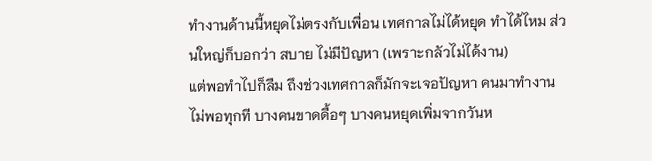ทำงานด้านนี้หยุดไม่ตรงกับเพื่อน เทศกาลไม่ได้หยุด ทำได้ไหม ส่วนใหญ่ก็บอกว่า สบาย ไม่มีปัญหา (เพราะกลัวไม่ได้งาน)
แต่พอทำไปก็ลืม ถึงช่วงเทศกาลก็มักจะเจอปัญหา คนมาทำงานไม่พอทุกที บางคนขาดดื้อๆ บางคนหยุดเพิ่มจากวันห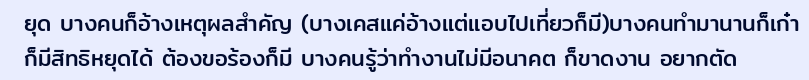ยุด บางคนก็อ้างเหตุผลสำคัญ (บางเคสแค่อ้างแต่แอบไปเที่ยวก็มี)บางคนทำมานานก็เก๋าก็มีสิทธิหยุดได้ ต้องขอร้องก็มี บางคนรู้ว่าทำงานไม่มีอนาคต ก็ขาดงาน อยากตัด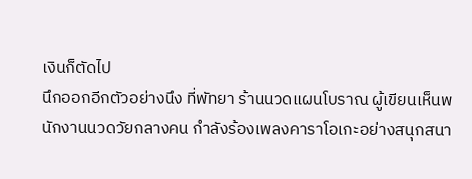เงินก็ตัดไป
นึกออกอีกตัวอย่างนึง ที่พัทยา ร้านนวดแผนโบราณ ผู้เขียนเห็นพนักงานนวดวัยกลางคน กำลังร้องเพลงคาราโอเกะอย่างสนุกสนา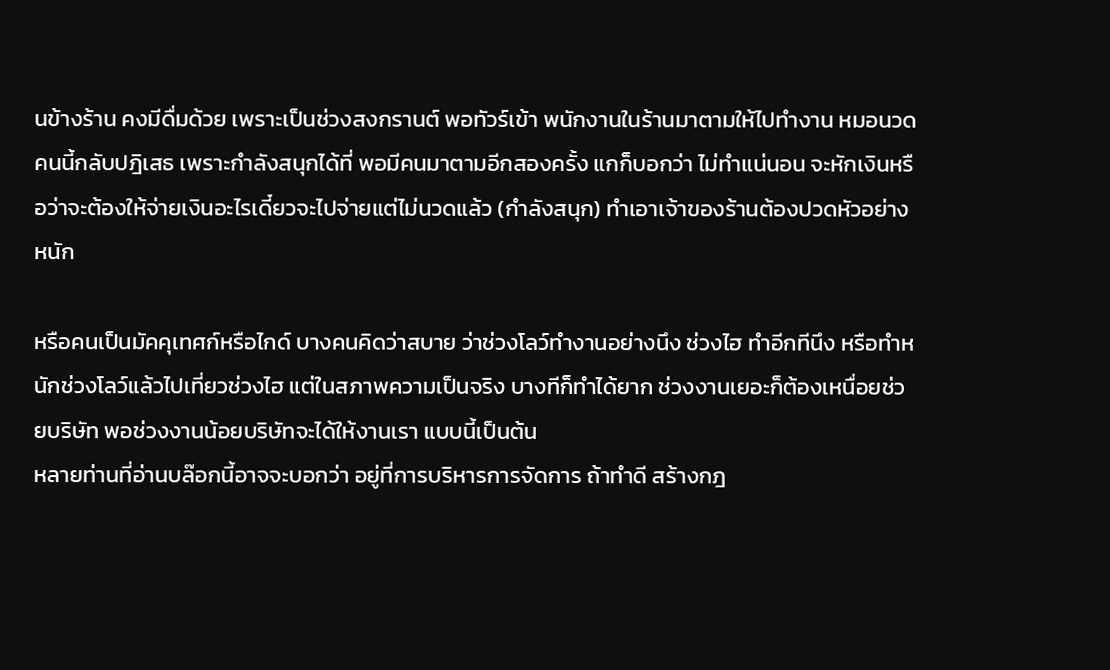นข้างร้าน คงมีดื่มด้วย เพราะเป็นช่วงสงกรานต์ พอทัวร์เข้า พนักงานในร้านมาตามให้ไปทำงาน หมอนวดคนนี้กลับปฎิเสธ เพราะกำลังสนุกได้ที่ พอมีคนมาตามอีกสองครั้ง แกก็บอกว่า ไม่ทำแน่นอน จะหักเงินหรือว่าจะต้องให้จ่ายเงินอะไรเดี๋ยวจะไปจ่ายแต่ไม่นวดแล้ว (กำลังสนุก) ทำเอาเจ้าของร้านต้องปวดหัวอย่างหนัก

หรือคนเป็นมัคคุเทศก์หรือไกด์ บางคนคิดว่าสบาย ว่าช่วงโลว์ทำงานอย่างนึง ช่วงไฮ ทำอีกทีนึง หรือทำหนักช่วงโลว์แล้วไปเที่ยวช่วงไฮ แต่ในสภาพความเป็นจริง บางทีก็ทำได้ยาก ช่วงงานเยอะก็ต้องเหนื่อยช่วยบริษัท พอช่วงงานน้อยบริษัทจะได้ให้งานเรา แบบนี้เป็นต้น
หลายท่านที่อ่านบล๊อกนี้อาจจะบอกว่า อยู่ที่การบริหารการจัดการ ถ้าทำดี สร้างกฎ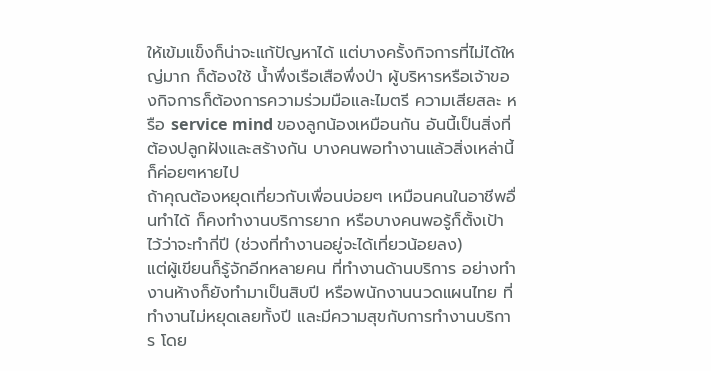ให้เข้มแข็งก็น่าจะแก้ปัญหาได้ แต่บางครั้งกิจการที่ไม่ได้ใหญ่มาก ก็ต้องใช้ น้ำพึ่งเรือเสือพึ่งป่า ผู้บริหารหรือเจ้าของกิจการก็ต้องการความร่วมมือและไมตรี ความเสียสละ หรือ service mind ของลูกน้องเหมือนกัน อันนี้เป็นสิ่งที่ต้องปลูกฝังและสร้างกัน บางคนพอทำงานแล้วสิ่งเหล่านี้ก็ค่อยๆหายไป
ถ้าคุณต้องหยุดเที่ยวกับเพื่อนบ่อยๆ เหมือนคนในอาชีพอื่นทำได้ ก็คงทำงานบริการยาก หรือบางคนพอรู้ก็ตั้งเป้าไว้ว่าจะทำกี่ปี (ช่วงที่ทำงานอยู่จะได้เที่ยวน้อยลง)
แต่ผู้เขียนก็รู้จักอีกหลายคน ที่ทำงานด้านบริการ อย่างทำงานห้างก็ยังทำมาเป็นสิบปี หรือพนักงานนวดแผนไทย ที่ทำงานไม่หยุดเลยทั้งปี และมีความสุขกับการทำงานบริการ โดย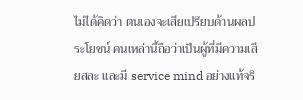ไม่ได้คิดว่า ตนเองจะเสียเปรียบด้านผลประโยชน์ คนเหล่านี้ถือว่าเป็นผู้ที่มีความเสียสละ และมี service mind อย่างแท้จริ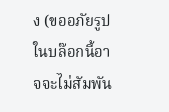ง (ขออภัยรูปในบล๊อกนี้อาจจะไม่สัมพัน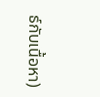ธ์กับเนื้อหา)